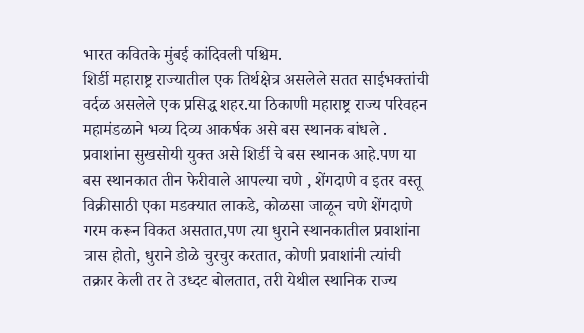भारत कवितके मुंबई कांदिवली पश्चिम.
शिर्डी महाराष्ट्र राज्यातील एक तिर्थक्षेत्र असलेले सतत साईभक्तांची वर्दळ असलेले एक प्रसिद्ध शहर.या ठिकाणी महाराष्ट्र राज्य परिवहन महामंडळाने भव्य दिव्य आकर्षक असे बस स्थानक बांधले . प्रवाशांना सुखसोयी युक्त असे शिर्डी चे बस स्थानक आहे.पण या बस स्थानकात तीन फेरीवाले आपल्या चणे , शेंगदाणे व इतर वस्तू विक्रीसाठी एका मडक्यात लाकडे, कोळसा जाळून चणे शेंगदाणे गरम करून विकत असतात,पण त्या धुराने स्थानकातील प्रवाशांना त्रास होतो, धुराने डोळे चुरचुर करतात, कोणी प्रवाशांनी त्यांची तक्रार केली तर ते उध्दट बोलतात, तरी येथील स्थानिक राज्य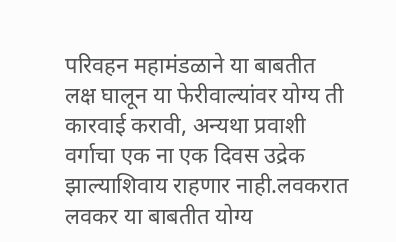परिवहन महामंडळाने या बाबतीत लक्ष घालून या फेरीवाल्यांवर योग्य ती कारवाई करावी, अन्यथा प्रवाशी वर्गाचा एक ना एक दिवस उद्रेक झाल्याशिवाय राहणार नाही.लवकरात लवकर या बाबतीत योग्य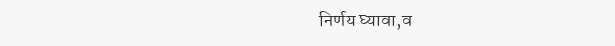निर्णय घ्यावा,व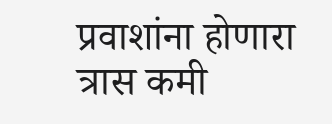प्रवाशांना होणारा त्रास कमी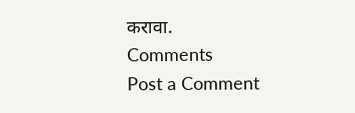करावा.
Comments
Post a Comment